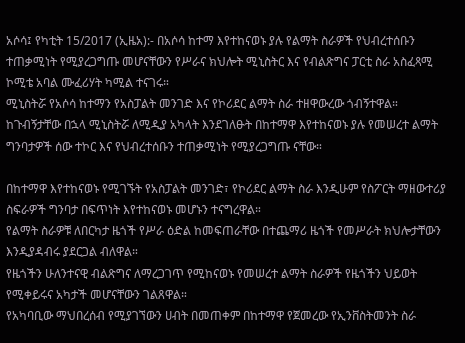አሶሳ፤ የካቲት 15/2017 (ኢዜአ):- በአሶሳ ከተማ እየተከናወኑ ያሉ የልማት ስራዎች የህብረተሰቡን ተጠቃሚነት የሚያረጋግጡ መሆናቸውን የሥራና ክህሎት ሚኒስትር እና የብልጽግና ፓርቲ ስራ አስፈጻሚ ኮሚቴ አባል ሙፈሪሃት ካሚል ተናገሩ።
ሚኒስትሯ የአሶሳ ከተማን የአስፓልት መንገድ እና የኮሪደር ልማት ስራ ተዘዋውረው ጎብኝተዋል።
ከጉብኝታቸው በኋላ ሚኒስትሯ ለሚዲያ አካላት እንደገለፁት በከተማዋ እየተከናወኑ ያሉ የመሠረተ ልማት ግንባታዎች ሰው ተኮር እና የህብረተሰቡን ተጠቃሚነት የሚያረጋግጡ ናቸው።

በከተማዋ እየተከናወኑ የሚገኙት የአስፓልት መንገድ፣ የኮሪደር ልማት ስራ እንዲሁም የስፖርት ማዘውተሪያ ስፍራዎች ግንባታ በፍጥነት እየተከናወኑ መሆኑን ተናግረዋል።
የልማት ስራዎቹ ለበርካታ ዜጎች የሥራ ዕድል ከመፍጠራቸው በተጨማሪ ዜጎች የመሥራት ክህሎታቸውን እንዲያዳብሩ ያደርጋል ብለዋል።
የዜጎችን ሁለንተናዊ ብልጽግና ለማረጋገጥ የሚከናወኑ የመሠረተ ልማት ስራዎች የዜጎችን ህይወት የሚቀይሩና አካታች መሆናቸውን ገልጸዋል።
የአካባቢው ማህበረሰብ የሚያገኘውን ሀብት በመጠቀም በከተማዋ የጀመረው የኢንቨስትመንት ስራ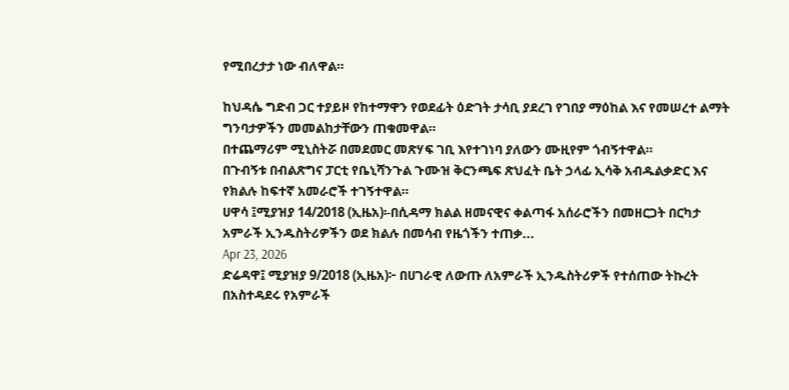የሚበረታታ ነው ብለዋል።

ከህዳሴ ግድብ ጋር ተያይዞ የከተማዋን የወደፊት ዕድገት ታሳቢ ያደረገ የገበያ ማዕከል እና የመሠረተ ልማት ግንባታዎችን መመልከታቸውን ጠቁመዋል።
በተጨማሪም ሚኒስትሯ በመደመር መጽሃፍ ገቢ እየተገነባ ያለውን ሙዚየም ጎብኝተዋል።
በጉብኝቱ በብልጽግና ፓርቲ የቤኒሻንጉል ጉሙዝ ቅርንጫፍ ጽህፈት ቤት ኃላፊ ኢሳቅ አብዱልቃድር እና የክልሉ ከፍተኛ አመራሮች ተገኝተዋል።
ሀዋሳ ፤ሚያዝያ 14/2018 (ኢዜአ)፡-በሲዳማ ክልል ዘመናዊና ቀልጣፋ አሰራሮችን በመዘርጋት በርካታ አምራች ኢንዱስትሪዎችን ወደ ክልሉ በመሳብ የዜጎችን ተጠቃ...
Apr 23, 2026
ድሬዳዋ፤ ሚያዝያ 9/2018 (ኢዜአ)፦ በሀገራዊ ለውጡ ለአምራች ኢንዱስትሪዎች የተሰጠው ትኩረት በአስተዳደሩ የአምራች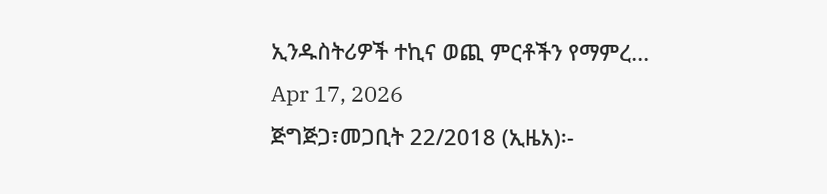ኢንዱስትሪዎች ተኪና ወጪ ምርቶችን የማምረ...
Apr 17, 2026
ጅግጅጋ፣መጋቢት 22/2018 (ኢዜአ)፡-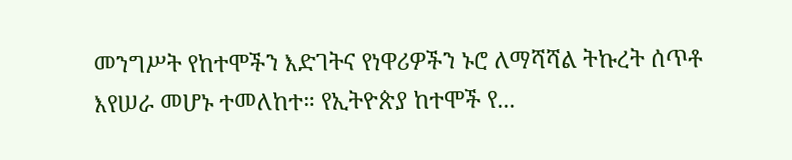መንግሥት የከተሞችን እድገትና የነዋሪዎችን ኑሮ ለማሻሻል ትኩረት ሰጥቶ እየሠራ መሆኑ ተመለከተ። የኢትዮጵያ ከተሞች የ...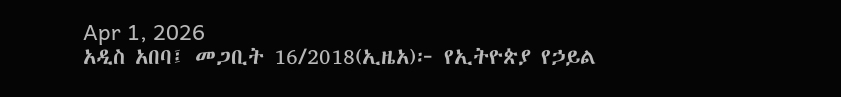Apr 1, 2026
አዲስ አበባ፤ መጋቢት 16/2018(ኢዜአ)፦ የኢትዮጵያ የኃይል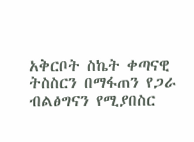አቅርቦት ስኬት ቀጣናዊ ትስስርን በማፋጠን የጋራ ብልፅግናን የሚያበስር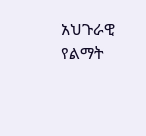አህጉራዊ የልማት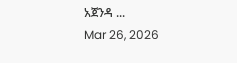አጀንዳ ...
Mar 26, 2026